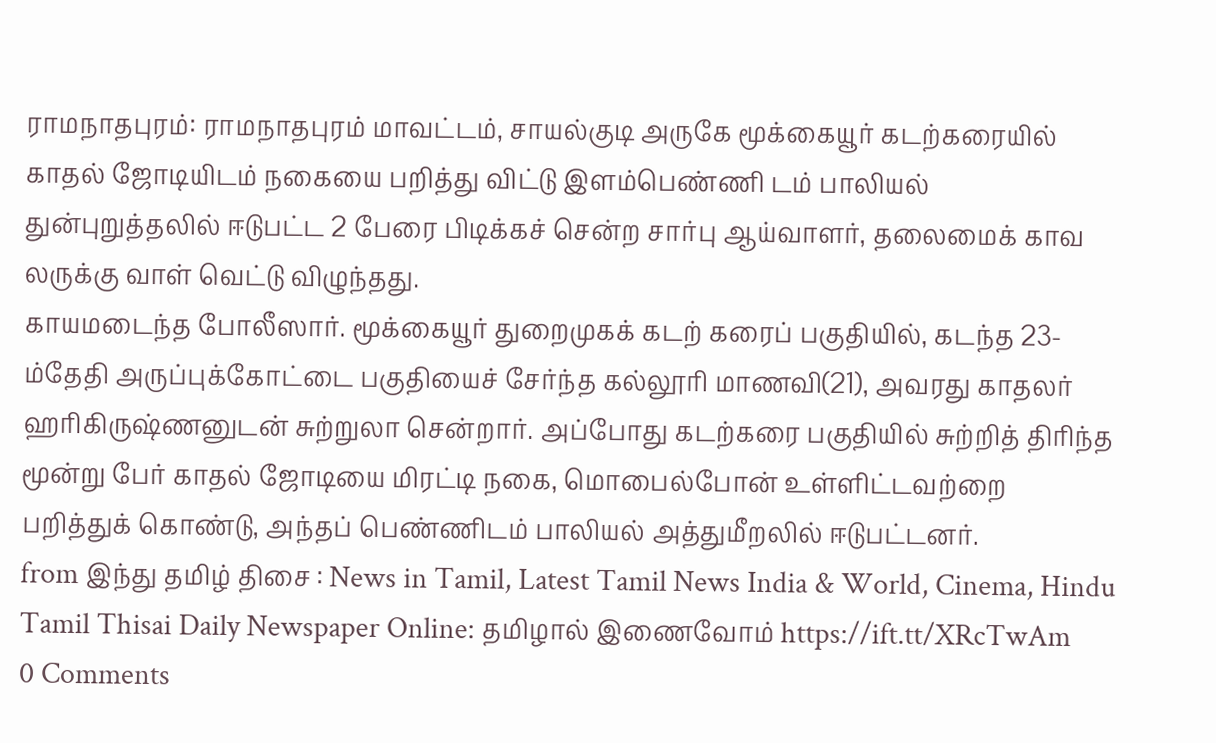ராமநாதபுரம்: ராமநாதபுரம் மாவட்டம், சாயல்குடி அருகே மூக்கையூர் கடற்கரையில் காதல் ஜோடியிடம் நகையை பறித்து விட்டு இளம்பெண்ணி டம் பாலியல் துன்புறுத்தலில் ஈடுபட்ட 2 பேரை பிடிக்கச் சென்ற சார்பு ஆய்வாளர், தலைமைக் காவ லருக்கு வாள் வெட்டு விழுந்தது.
காயமடைந்த போலீஸார். மூக்கையூர் துறைமுகக் கடற் கரைப் பகுதியில், கடந்த 23-ம்தேதி அருப்புக்கோட்டை பகுதியைச் சேர்ந்த கல்லூரி மாணவி(21), அவரது காதலர் ஹரிகிருஷ்ணனுடன் சுற்றுலா சென்றார். அப்போது கடற்கரை பகுதியில் சுற்றித் திரிந்த மூன்று பேர் காதல் ஜோடியை மிரட்டி நகை, மொபைல்போன் உள்ளிட்டவற்றை பறித்துக் கொண்டு, அந்தப் பெண்ணிடம் பாலியல் அத்துமீறலில் ஈடுபட்டனர்.
from இந்து தமிழ் திசை : News in Tamil, Latest Tamil News India & World, Cinema, Hindu Tamil Thisai Daily Newspaper Online: தமிழால் இணைவோம் https://ift.tt/XRcTwAm
0 Comments